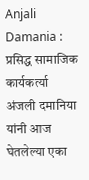Anjali Damania : प्रसिद्ध सामाजिक कार्यकर्त्या अंजली दमानिया यांनी आज घेतलेल्या एका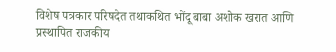विशेष पत्रकार परिषदेत तथाकथित भोंदू बाबा अशोक खरात आणि प्रस्थापित राजकीय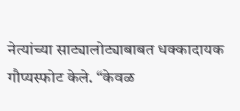नेत्यांच्या साट्यालोट्याबाबत धक्कादायक गौप्यस्फोट केले. “केवळ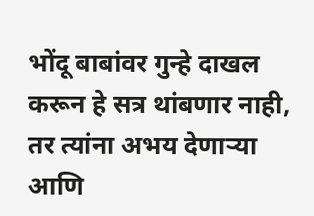भोंदू बाबांवर गुन्हे दाखल करून हे सत्र थांबणार नाही, तर त्यांना अभय देणाऱ्या आणि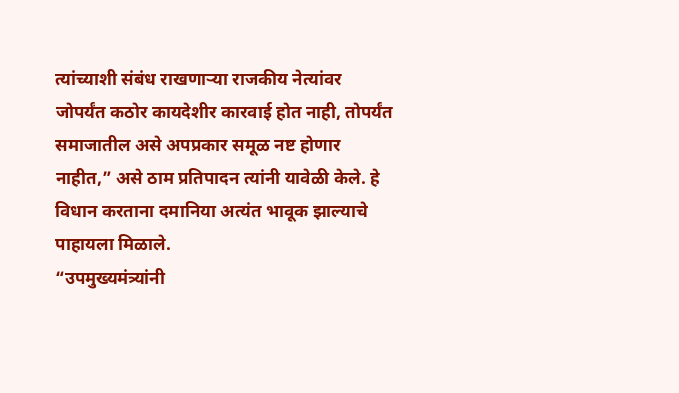त्यांच्याशी संबंध राखणाऱ्या राजकीय नेत्यांवर जोपर्यंत कठोर कायदेशीर कारवाई होत नाही, तोपर्यंत समाजातील असे अपप्रकार समूळ नष्ट होणार नाहीत,” असे ठाम प्रतिपादन त्यांनी यावेळी केले. हे विधान करताना दमानिया अत्यंत भावूक झाल्याचे पाहायला मिळाले.
“उपमुख्यमंत्र्यांनी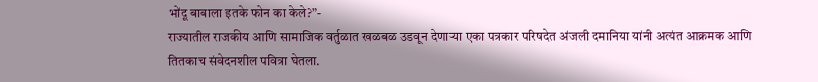भोंदू बाबाला इतके फोन का केले?”-
राज्यातील राजकीय आणि सामाजिक वर्तुळात खळबळ उडवून देणाऱ्या एका पत्रकार परिषदेत अंजली दमानिया यांनी अत्यंत आक्रमक आणि तितकाच संवेदनशील पवित्रा घेतला.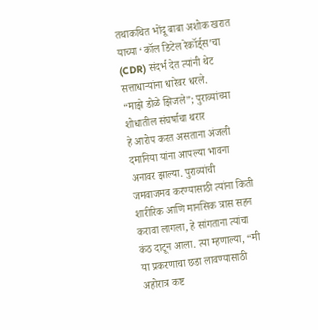तथाकथित भोंदू बाबा अशोक खरात याच्या ‘कॉल डिटेल रेकॉर्ड्स’चा (CDR) संदर्भ देत त्यांनी थेट सत्ताधाऱ्यांना धारेवर धरले.
“माझे डोळे झिजले”; पुराव्यांच्या शोधातील संघर्षाचा थरार
हे आरोप करत असताना अंजली दमानिया यांना आपल्या भावना अनावर झाल्या. पुराव्यांची जमवाजमव करण्यासाठी त्यांना किती शारीरिक आणि मानसिक त्रास सहन करावा लागला, हे सांगताना त्यांचा कंठ दाटून आला. त्या म्हणाल्या, “मी या प्रकरणाचा छडा लावण्यासाठी अहोरात्र कष्ट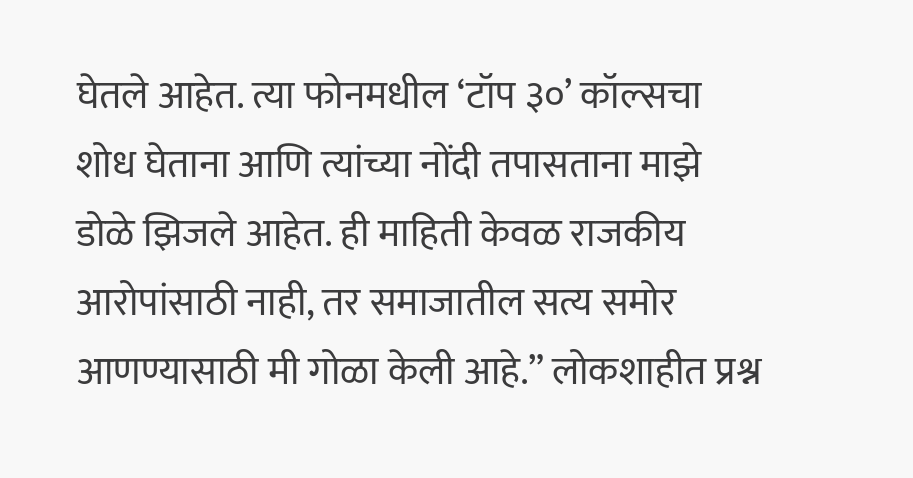घेतले आहेत. त्या फोनमधील ‘टॉप ३०’ कॉल्सचा शोध घेताना आणि त्यांच्या नोंदी तपासताना माझे डोळे झिजले आहेत. ही माहिती केवळ राजकीय आरोपांसाठी नाही, तर समाजातील सत्य समोर आणण्यासाठी मी गोळा केली आहे.” लोकशाहीत प्रश्न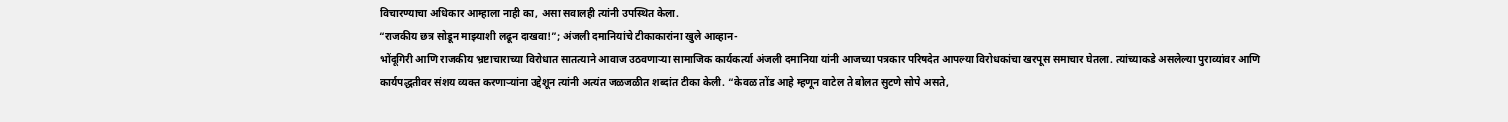विचारण्याचा अधिकार आम्हाला नाही का, असा सवालही त्यांनी उपस्थित केला.
“राजकीय छत्र सोडून माझ्याशी लढून दाखवा!”; अंजली दमानियांचे टीकाकारांना खुले आव्हान-
भोंदूगिरी आणि राजकीय भ्रष्टाचाराच्या विरोधात सातत्याने आवाज उठवणाऱ्या सामाजिक कार्यकर्त्या अंजली दमानिया यांनी आजच्या पत्रकार परिषदेत आपल्या विरोधकांचा खरपूस समाचार घेतला. त्यांच्याकडे असलेल्या पुराव्यांवर आणि कार्यपद्धतीवर संशय व्यक्त करणाऱ्यांना उद्देशून त्यांनी अत्यंत जळजळीत शब्दांत टीका केली. “केवळ तोंड आहे म्हणून वाटेल ते बोलत सुटणे सोपे असते,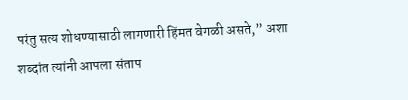परंतु सत्य शोधण्यासाठी लागणारी हिंमत वेगळी असते,” अशा शब्दांत त्यांनी आपला संताप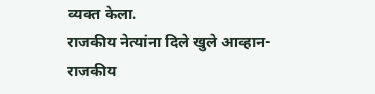व्यक्त केला.
राजकीय नेत्यांना दिले खुले आव्हान-
राजकीय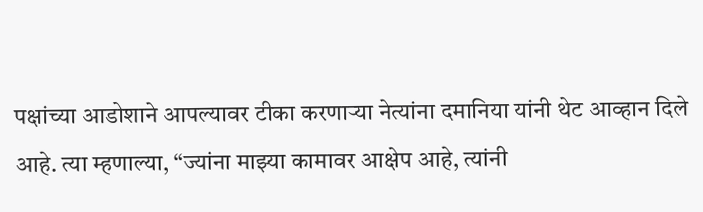पक्षांच्या आडोशाने आपल्यावर टीका करणाऱ्या नेत्यांना दमानिया यांनी थेट आव्हान दिले आहे. त्या म्हणाल्या, “ज्यांना माझ्या कामावर आक्षेप आहे, त्यांनी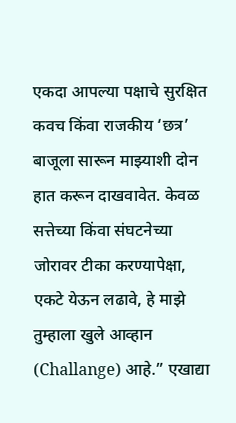एकदा आपल्या पक्षाचे सुरक्षित कवच किंवा राजकीय ‘छत्र’ बाजूला सारून माझ्याशी दोन हात करून दाखवावेत. केवळ सत्तेच्या किंवा संघटनेच्या जोरावर टीका करण्यापेक्षा, एकटे येऊन लढावे, हे माझे तुम्हाला खुले आव्हान (Challange) आहे.” एखाद्या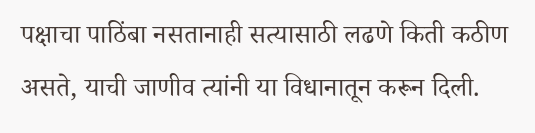पक्षाचा पाठिंबा नसतानाही सत्यासाठी लढणे किती कठीण असते, याची जाणीव त्यांनी या विधानातून करून दिली.